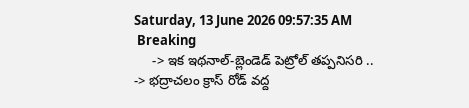Saturday, 13 June 2026 09:57:35 AM
 Breaking
     -> ఇక ఇథనాల్-బ్లెండెడ్ పెట్రోల్ తప్పనిసరి ..      -> భద్రాచలం క్రాస్ రోడ్ వద్ద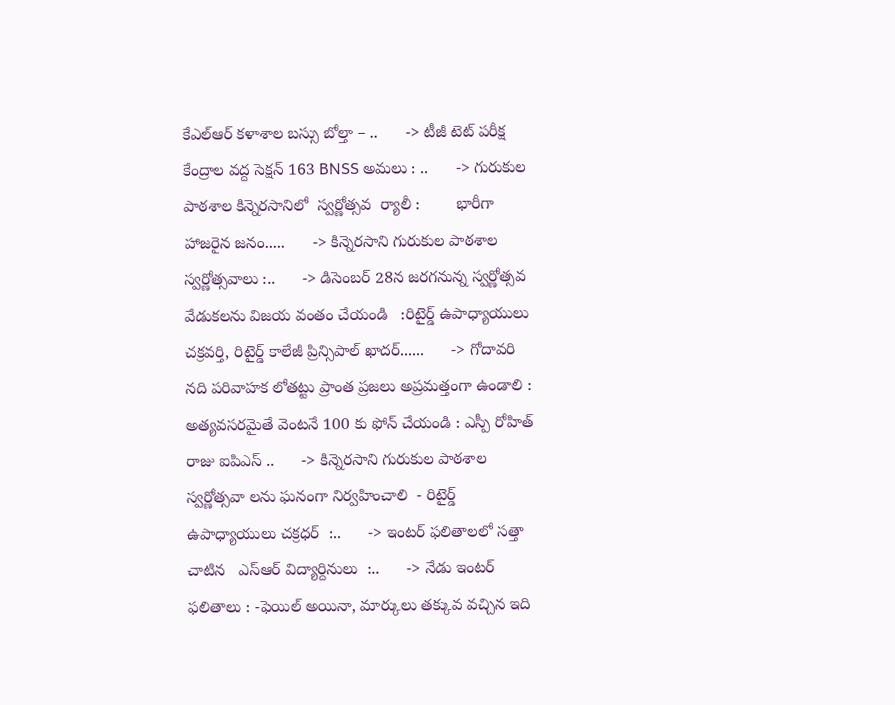కేఎల్ఆర్ కళాశాల బస్సు బోల్తా – ..      -> టీజీ టెట్ పరీక్ష కేంద్రాల వద్ద సెక్షన్ 163 BNSS అమలు : ..      -> గురుకుల పాఠశాల కిన్నెరసానిలో  స్వర్ణోత్సవ  ర్యాలీ :        భారీగా హాజరైన జనం.....      -> కిన్నెరసాని గురుకుల పాఠశాల స్వర్ణోత్సవాలు :..      -> డిసెంబర్ 28న జరగనున్న స్వర్ణోత్సవ వేడుకలను విజయ వంతం చేయండి   :రిటైర్డ్ ఉపాధ్యాయులు చక్రవర్తి, రిటైర్డ్ కాలేజీ ప్రిన్సిపాల్ ఖాదర్......      -> గోదావరి నది పరివాహక లోతట్టు ప్రాంత ప్రజలు అప్రమత్తంగా ఉండాలి : అత్యవసరమైతే వెంటనే 100 కు ఫోన్ చేయండి : ఎస్పీ రోహిత్ రాజు ఐపిఎస్ ..      -> కిన్నెరసాని గురుకుల పాఠశాల  స్వర్ణోత్సవా లను ఘనంగా నిర్వహించాలి  - రిటైర్డ్ ఉపాధ్యాయులు చక్రధర్  :..      -> ఇంటర్ ఫలితాలలో సత్తా చాటిన   ఎస్ఆర్ విద్యార్దినులు  :..      -> నేడు ఇంటర్ ఫలితాలు : -ఫెయిల్ అయినా, మార్కులు తక్కువ వచ్చిన ఇది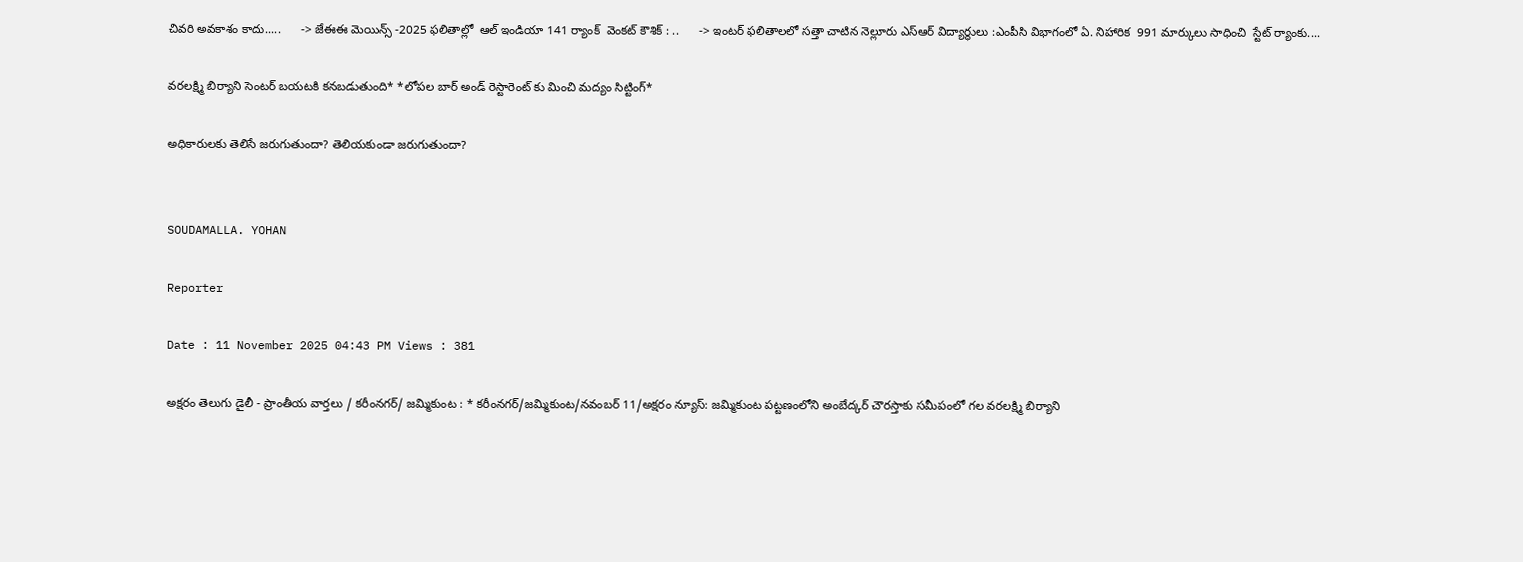చివరి అవకాశం కాదు.....      -> జేఈఈ మెయిన్స్ -2025 ఫలితాల్లో  ఆల్ ఇండియా 141 ర్యాంక్  వెంకట్ కౌశిక్ : ..      -> ఇంటర్ ఫలితాలలో సత్తా చాటిన నెల్లూరు ఎస్ఆర్ విద్యార్థులు :ఎంపీసి విభాగంలో ఏ. నిహారిక  991 మార్కులు సాధించి  స్టేట్ ర్యాంకు....

వరలక్ష్మి బిర్యాని సెంటర్ బయటకి కనబడుతుంది* *లోపల బార్ అండ్ రెస్టారెంట్ కు మించి మద్యం సిట్టింగ్*

అధికారులకు తెలిసే జరుగుతుందా? తెలియకుండా జరుగుతుందా?


SOUDAMALLA. YOHAN

Reporter

Date : 11 November 2025 04:43 PM Views : 381

అక్షరం తెలుగు డైలీ - ప్రాంతీయ వార్తలు / కరీంనగర్/ జమ్మికుంట : * కరీంనగర్/జమ్మికుంట/నవంబర్ 11/అక్షరం న్యూస్: జమ్మికుంట పట్టణంలోని అంబేద్కర్ చౌరస్తాకు సమీపంలో గల వరలక్ష్మి బిర్యాని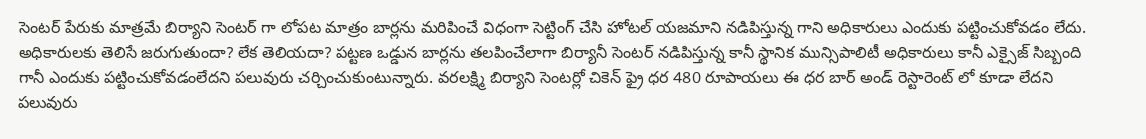సెంటర్ పేరుకు మాత్రమే బిర్యాని సెంటర్ గా లోపట మాత్రం బార్లను మరిపించే విధంగా సెట్టింగ్ చేసి హోటల్ యజమాని నడిపిస్తున్న గాని అధికారులు ఎందుకు పట్టించుకోవడం లేదు. అధికారులకు తెలిసే జరుగుతుందా? లేక తెలియదా? పట్టణ ఒడ్డున బార్లను తలపించేలాగా బిర్యానీ సెంటర్ నడిపిస్తున్న కానీ స్థానిక మున్సిపాలిటీ అధికారులు కానీ ఎక్సైజ్ సిబ్బంది గానీ ఎందుకు పట్టించుకోవడంలేదని పలువురు చర్చించుకుంటున్నారు. వరలక్ష్మి బిర్యాని సెంటర్లో చికెన్ ఫ్రై ధర 480 రూపాయలు ఈ ధర బార్ అండ్ రెస్టారెంట్ లో కూడా లేదని పలువురు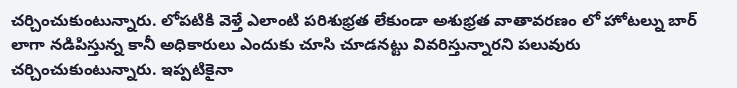చర్చించుకుంటున్నారు. లోపటికి వెళ్తే ఎలాంటి పరిశుభ్రత లేకుండా అశుభ్రత వాతావరణం లో హోటల్ను బార్ లాగా నడిపిస్తున్న కానీ అధికారులు ఎందుకు చూసి చూడనట్టు వివరిస్తున్నారని పలువురు చర్చించుకుంటున్నారు. ఇప్పటికైనా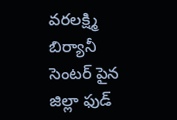వరలక్ష్మి బిర్యానీ సెంటర్ పైన జిల్లా ఫుడ్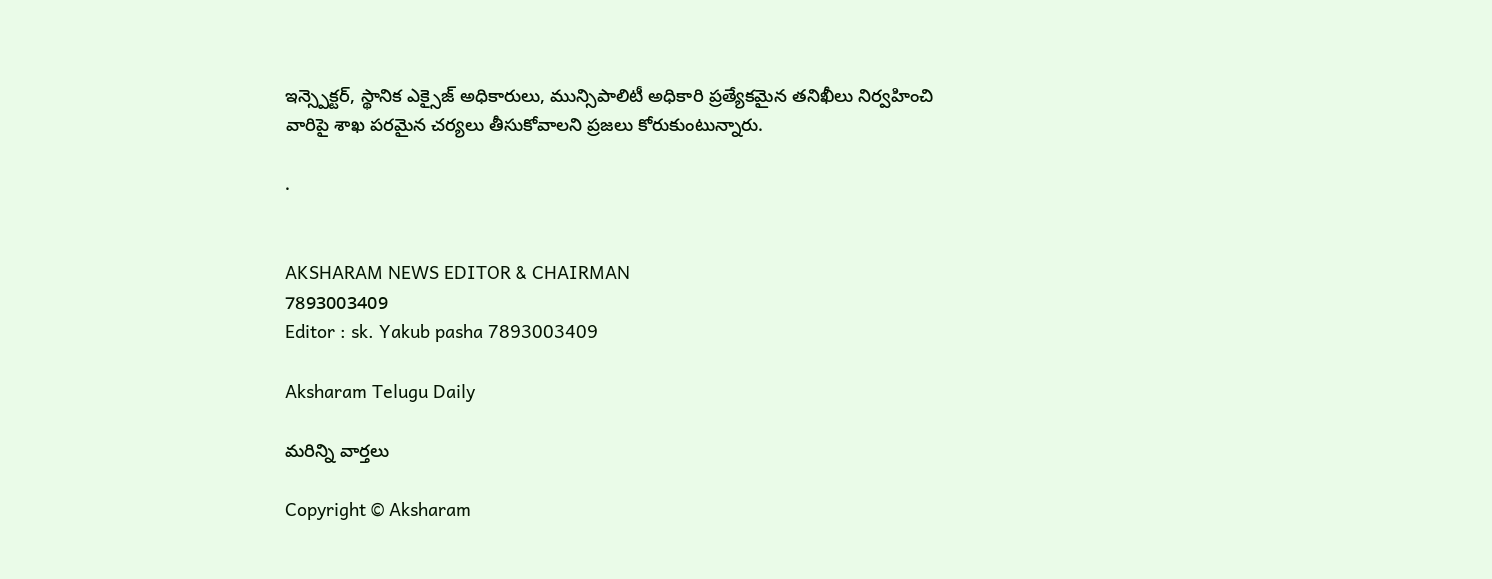ఇన్స్పెక్టర్, స్థానిక ఎక్సైజ్ అధికారులు, మున్సిపాలిటీ అధికారి ప్రత్యేకమైన తనిఖీలు నిర్వహించి వారిపై శాఖ పరమైన చర్యలు తీసుకోవాలని ప్రజలు కోరుకుంటున్నారు.

.


AKSHARAM NEWS EDITOR & CHAIRMAN
7893003409
Editor : sk. Yakub pasha 7893003409

Aksharam Telugu Daily

మరిన్ని వార్తలు

Copyright © Aksharam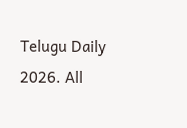Telugu Daily 2026. All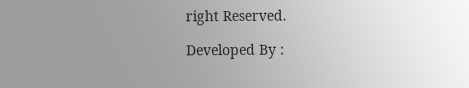right Reserved.

Developed By :